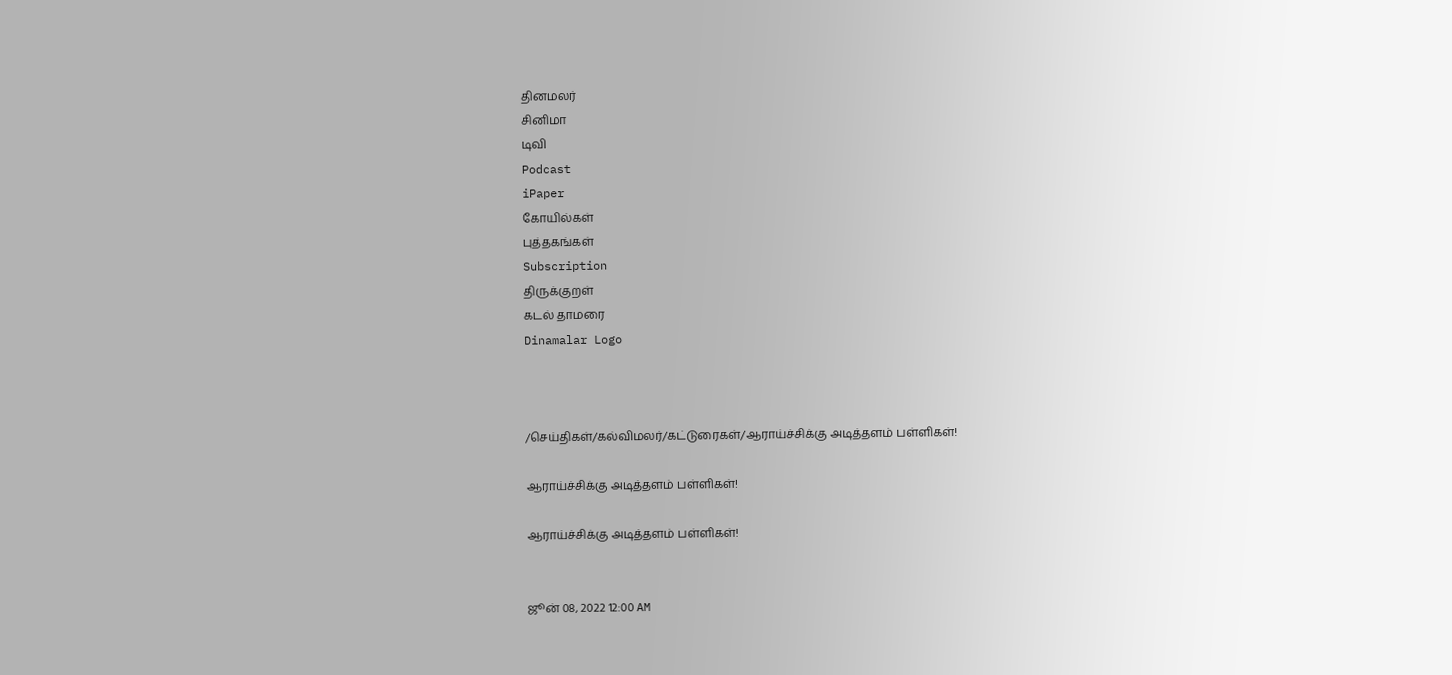தினமலர்
சினிமா
டிவி
Podcast
iPaper
கோயில்கள்
புத்தகங்கள்
Subscription
திருக்குறள்
கடல் தாமரை
Dinamalar Logo



/செய்திகள்/கல்விமலர்/கட்டுரைகள்/ஆராய்ச்சிக்கு அடித்தளம் பள்ளிகள்!

ஆராய்ச்சிக்கு அடித்தளம் பள்ளிகள்!

ஆராய்ச்சிக்கு அடித்தளம் பள்ளிகள்!


ஜூன் 08, 2022 12:00 AM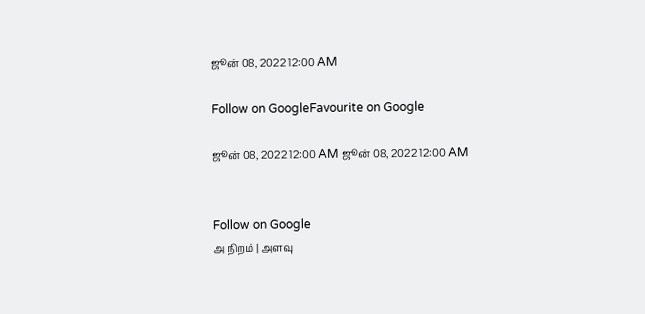ஜூன் 08, 2022 12:00 AM

Follow on GoogleFavourite on Google

ஜூன் 08, 2022 12:00 AM ஜூன் 08, 2022 12:00 AM


Follow on Google
அ நிறம் | அளவு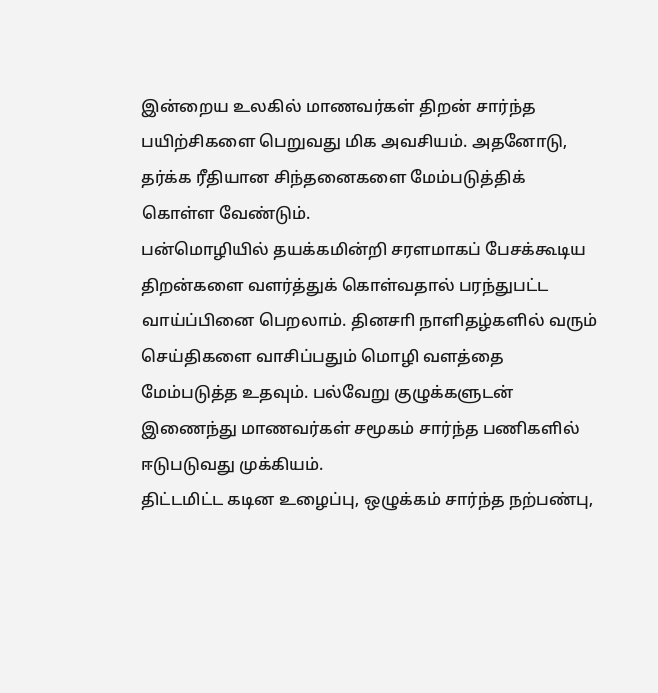இன்றைய உலகில் மாணவர்கள் திறன் சார்ந்த பயிற்சிகளை பெறுவது மிக அவசியம். அதனோடு, தர்க்க ரீதியான சிந்தனைகளை மேம்படுத்திக் கொள்ள வேண்டும்.
பன்மொழியில் தயக்கமின்றி சரளமாகப் பேசக்கூடிய திறன்களை வளர்த்துக் கொள்வதால் பரந்துபட்ட வாய்ப்பினை பெறலாம். தினசாி நாளிதழ்களில் வரும் செய்திகளை வாசிப்பதும் மொழி வளத்தை மேம்படுத்த உதவும். பல்வேறு குழுக்களுடன் இணைந்து மாணவர்கள் சமூகம் சார்ந்த பணிகளில் ஈடுபடுவது முக்கியம்.
திட்டமிட்ட கடின உழைப்பு, ஒழுக்கம் சார்ந்த நற்பண்பு,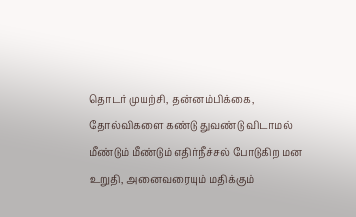தொடர் முயற்சி, தன்னம்பிக்கை, தோல்விகளை கண்டு துவண்டு விடாமல் மீண்டும் மீண்டும் எதிர்நீச்சல் போடுகிற மன உறுதி, அனைவரையும் மதிக்கும்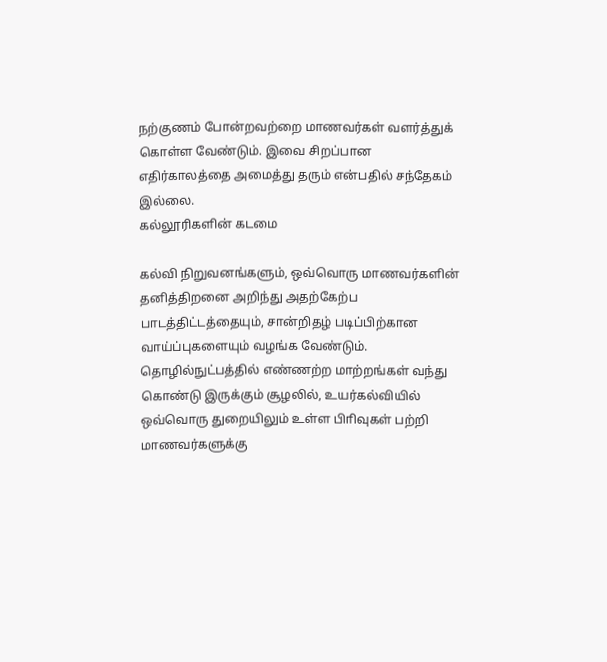நற்குணம் போன்றவற்றை மாணவர்கள் வளர்த்துக் கொள்ள வேண்டும். இவை சிறப்பான எதிர்காலத்தை அமைத்து தரும் என்பதில் சந்தேகம் இல்லை.
கல்லூரிகளின் கடமை

கல்வி நிறுவனங்களும், ஒவ்வொரு மாணவர்களின் தனித்திறனை அறிந்து அதற்கேற்ப பாடத்திட்டத்தையும், சான்றிதழ் படிப்பிற்கான வாய்ப்புகளையும் வழங்க வேண்டும். தொழில்நுட்பத்தில் எண்ணற்ற மாற்றங்கள் வந்து கொண்டு இருக்கும் சூழலில், உயர்கல்வியில் ஒவ்வொரு துறையிலும் உள்ள பிாிவுகள் பற்றி மாணவர்களுக்கு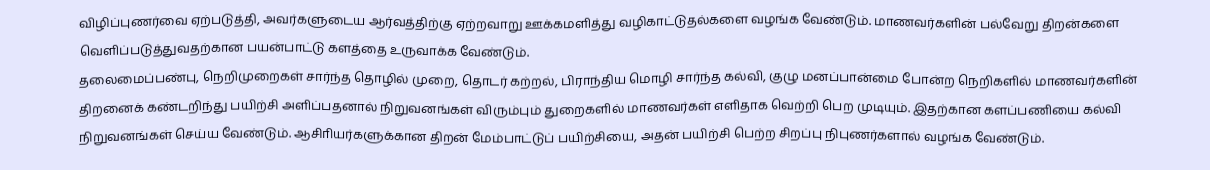விழிப்புணர்வை ஏற்படுத்தி, அவர்களுடைய ஆர்வத்திற்கு ஏற்றவாறு ஊக்கமளித்து வழிகாட்டுதல்களை வழங்க வேண்டும். மாணவர்களின் பல்வேறு திறன்களை வெளிப்படுத்துவதற்கான பயன்பாட்டு களத்தை உருவாக்க வேண்டும்.
தலைமைப்பண்பு, நெறிமுறைகள் சார்ந்த தொழில் முறை, தொடர் கற்றல், பிராந்திய மொழி சார்ந்த கல்வி, குழு மனப்பான்மை போன்ற நெறிகளில் மாணவர்களின் திறனைக் கண்டறிந்து பயிற்சி அளிப்பதனால் நிறுவனங்கள் விரும்பும் துறைகளில் மாணவர்கள் எளிதாக வெற்றி பெற முடியும். இதற்கான களப்பணியை கல்வி நிறுவனங்கள் செய்ய வேண்டும். ஆசிாியர்களுக்கான திறன் மேம்பாட்டுப் பயிற்சியை, அதன் பயிற்சி பெற்ற சிறப்பு நிபுணர்களால் வழங்க வேண்டும்.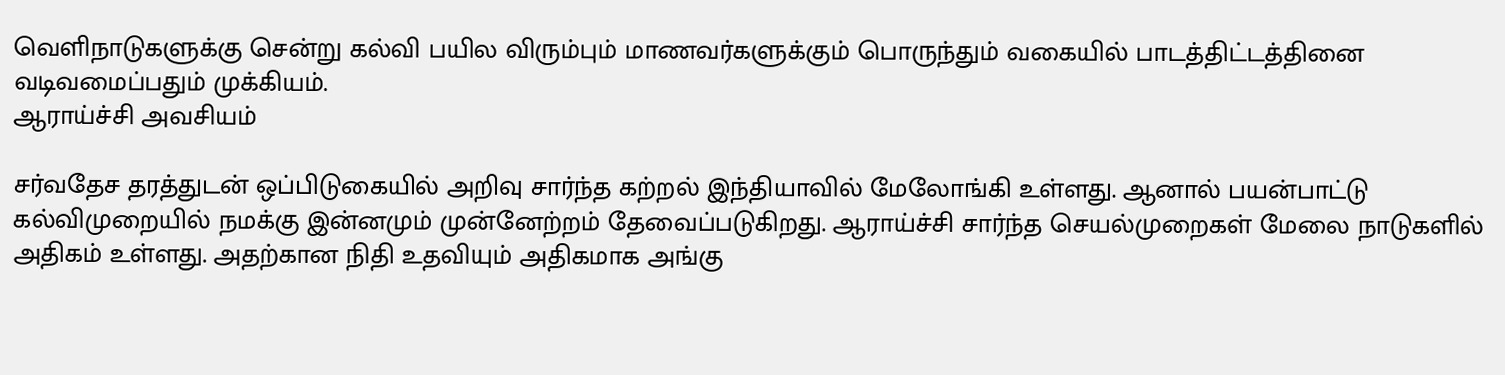வெளிநாடுகளுக்கு சென்று கல்வி பயில விரும்பும் மாணவர்களுக்கும் பொருந்தும் வகையில் பாடத்திட்டத்தினை வடிவமைப்பதும் முக்கியம்.
ஆராய்ச்சி அவசியம்

சர்வதேச தரத்துடன் ஒப்பிடுகையில் அறிவு சார்ந்த கற்றல் இந்தியாவில் மேலோங்கி உள்ளது. ஆனால் பயன்பாட்டு கல்விமுறையில் நமக்கு இன்னமும் முன்னேற்றம் தேவைப்படுகிறது. ஆராய்ச்சி சார்ந்த செயல்முறைகள் மேலை நாடுகளில் அதிகம் உள்ளது. அதற்கான நிதி உதவியும் அதிகமாக அங்கு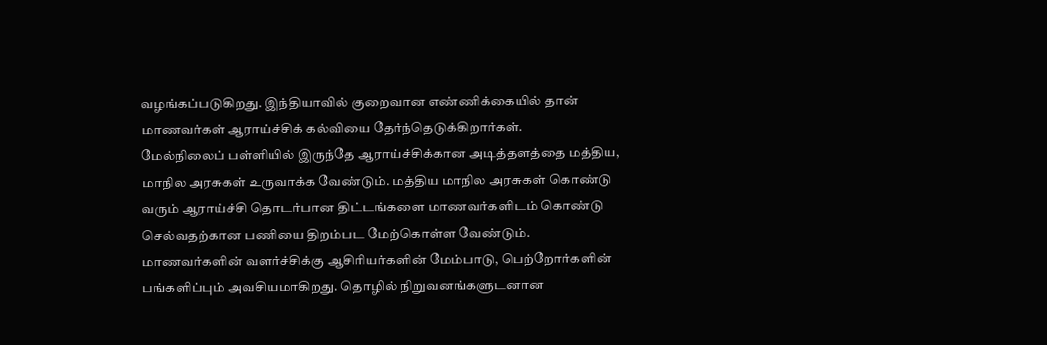வழங்கப்படுகிறது. இந்தியாவில் குறைவான எண்ணிக்கையில் தான் மாணவர்கள் ஆராய்ச்சிக் கல்வியை தேர்ந்தெடுக்கிறார்கள்.
மேல்நிலைப் பள்ளியில் இருந்தே ஆராய்ச்சிக்கான அடித்தளத்தை மத்திய, மாநில அரசுகள் உருவாக்க வேண்டும். மத்திய மாநில அரசுகள் கொண்டு வரும் ஆராய்ச்சி தொடர்பான திட்டங்களை மாணவர்களிடம் கொண்டு செல்வதற்கான பணியை திறம்பட மேற்கொள்ள வேண்டும். மாணவர்களின் வளர்ச்சிக்கு ஆசிாியர்களின் மேம்பாடு, பெற்றோர்களின் பங்களிப்பும் அவசியமாகிறது. தொழில் நிறுவனங்களுடனான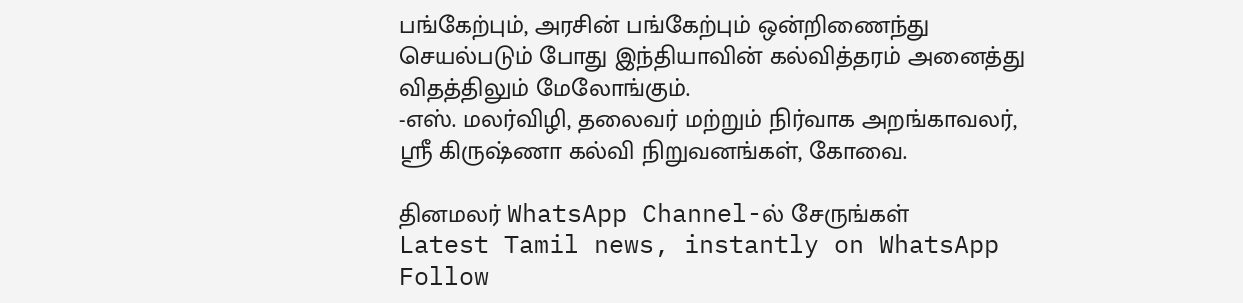பங்கேற்பும், அரசின் பங்கேற்பும் ஒன்றிணைந்து செயல்படும் போது இந்தியாவின் கல்வித்தரம் அனைத்து விதத்திலும் மேலோங்கும்.
-எஸ். மலர்விழி, தலைவர் மற்றும் நிர்வாக அறங்காவலர், ஸ்ரீ கிருஷ்ணா கல்வி நிறுவனங்கள், கோவை.

தினமலர் WhatsApp Channel-ல் சேருங்கள்
Latest Tamil news, instantly on WhatsApp
Follow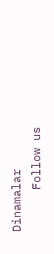Dinamalar
      Follow us